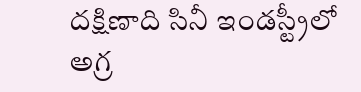దక్షిణాది సినీ ఇండస్ట్రీలో అగ్ర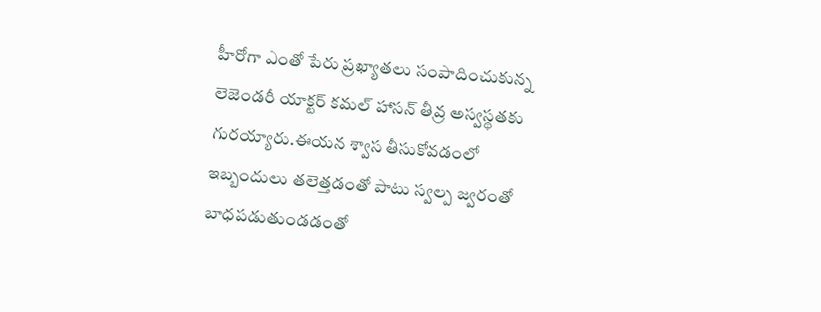హీరోగా ఎంతో పేరు ప్రఖ్యాతలు సంపాదించుకున్న లెజెండరీ యాక్టర్ కమల్ హాసన్ తీవ్ర అస్వస్థతకు గురయ్యారు.ఈయన శ్వాస తీసుకోవడంలో ఇబ్బందులు తలెత్తడంతో పాటు స్వల్ప జ్వరంతో బాధపడుతుండడంతో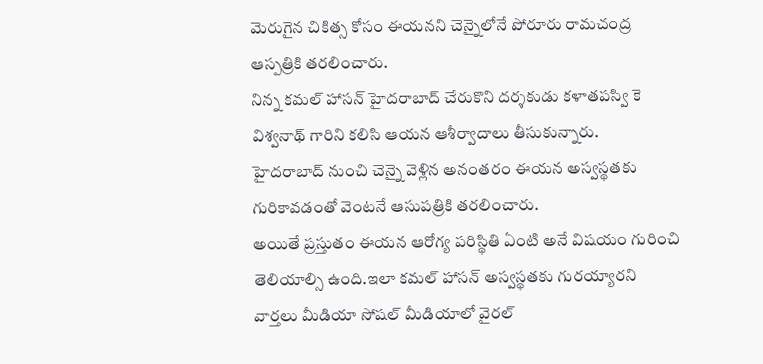మెరుగైన చికిత్స కోసం ఈయనని చెన్నైలోనే పోరూరు రామచంద్ర ఆస్పత్రికి తరలించారు.
నిన్న కమల్ హాసన్ హైదరాబాద్ చేరుకొని దర్శకుడు కళాతపస్వి కె విశ్వనాథ్ గారిని కలిసి ఆయన ఆశీర్వాదాలు తీసుకున్నారు.
హైదరాబాద్ నుంచి చెన్నై వెళ్లిన అనంతరం ఈయన అస్వస్థతకు గురికావడంతో వెంటనే ఆసుపత్రికి తరలించారు.
అయితే ప్రస్తుతం ఈయన ఆరోగ్య పరిస్థితి ఏంటి అనే విషయం గురించి తెలియాల్సి ఉంది.ఇలా కమల్ హాసన్ అస్వస్థతకు గురయ్యారని వార్తలు మీడియా సోషల్ మీడియాలో వైరల్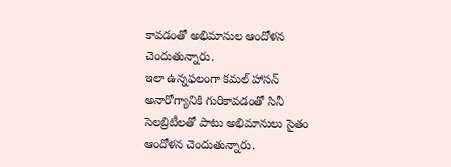కావడంతో అభిమానుల ఆందోళన చెందుతున్నారు.
ఇలా ఉన్నఫలంగా కమల్ హాసన్ అనారోగ్యానికి గురికావడంతో సినీ సెలబ్రిటీలతో పాటు అభిమానులు సైతం ఆందోళన చెందుతున్నారు.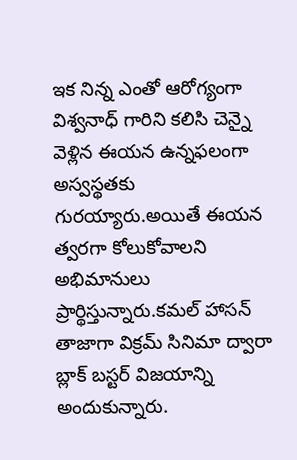ఇక నిన్న ఎంతో ఆరోగ్యంగా విశ్వనాధ్ గారిని కలిసి చెన్నై వెళ్లిన ఈయన ఉన్నఫలంగా అస్వస్థతకు గురయ్యారు.అయితే ఈయన త్వరగా కోలుకోవాలని అభిమానులు ప్రార్థిస్తున్నారు.కమల్ హాసన్ తాజాగా విక్రమ్ సినిమా ద్వారా బ్లాక్ బస్టర్ విజయాన్ని అందుకున్నారు.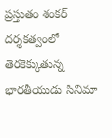ప్రస్తుతం శంకర్ దర్శకత్వంలో తెరకెక్కుతున్న భారతీయుడు సినిమా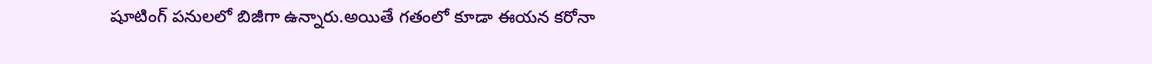షూటింగ్ పనులలో బిజీగా ఉన్నారు.అయితే గతంలో కూడా ఈయన కరోనా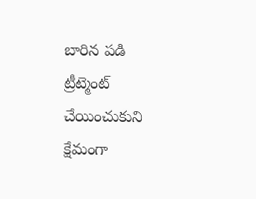బారిన పడి ట్రీట్మెంట్ చేయించుకుని క్షేమంగా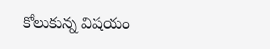కోలుకున్న విషయం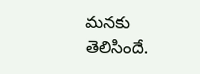మనకు తెలిసిందే.